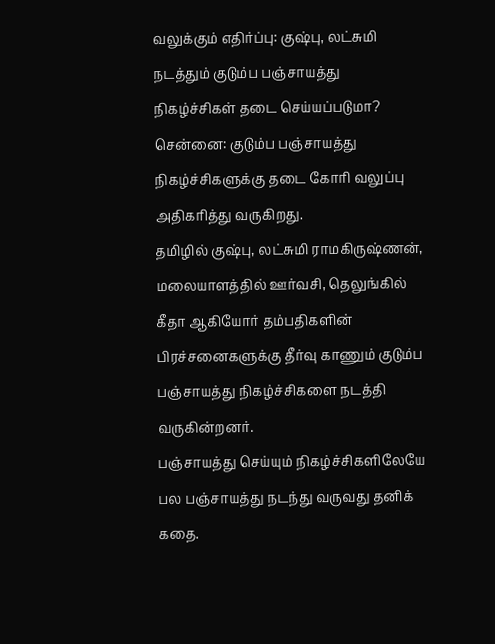வலுக்கும் எதிர்ப்பு: குஷ்பு, லட்சுமி நடத்தும் குடும்ப பஞ்சாயத்து நிகழ்ச்சிகள் தடை செய்யப்படுமா?
சென்னை: குடும்ப பஞ்சாயத்து நிகழ்ச்சிகளுக்கு தடை கோரி வலுப்பு அதிகரித்து வருகிறது.
தமிழில் குஷ்பு, லட்சுமி ராமகிருஷ்ணன், மலையாளத்தில் ஊர்வசி, தெலுங்கில் கீதா ஆகியோர் தம்பதிகளின் பிரச்சனைகளுக்கு தீர்வு காணும் குடும்ப பஞ்சாயத்து நிகழ்ச்சிகளை நடத்தி வருகின்றனர்.
பஞ்சாயத்து செய்யும் நிகழ்ச்சிகளிலேயே பல பஞ்சாயத்து நடந்து வருவது தனிக் கதை.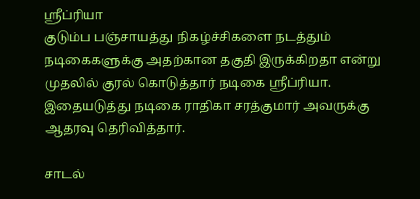ஸ்ரீப்ரியா
குடும்ப பஞ்சாயத்து நிகழ்ச்சிகளை நடத்தும் நடிகைகளுக்கு அதற்கான தகுதி இருக்கிறதா என்று முதலில் குரல் கொடுத்தார் நடிகை ஸ்ரீப்ரியா. இதையடுத்து நடிகை ராதிகா சரத்குமார் அவருக்கு ஆதரவு தெரிவித்தார்.

சாடல்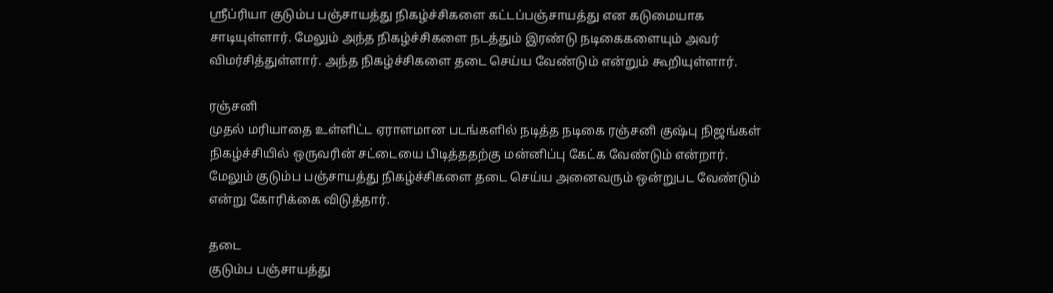ஸ்ரீப்ரியா குடும்ப பஞ்சாயத்து நிகழ்ச்சிகளை கட்டப்பஞ்சாயத்து என கடுமையாக சாடியுள்ளார். மேலும் அந்த நிகழ்ச்சிகளை நடத்தும் இரண்டு நடிகைகளையும் அவர் விமர்சித்துள்ளார். அந்த நிகழ்ச்சிகளை தடை செய்ய வேண்டும் என்றும் கூறியுள்ளார்.

ரஞ்சனி
முதல் மரியாதை உள்ளிட்ட ஏராளமான படங்களில் நடித்த நடிகை ரஞ்சனி குஷ்பு நிஜங்கள் நிகழ்ச்சியில் ஒருவரின் சட்டையை பிடித்ததற்கு மன்னிப்பு கேட்க வேண்டும் என்றார். மேலும் குடும்ப பஞ்சாயத்து நிகழ்ச்சிகளை தடை செய்ய அனைவரும் ஒன்றுபட வேண்டும் என்று கோரிக்கை விடுத்தார்.

தடை
குடும்ப பஞ்சாயத்து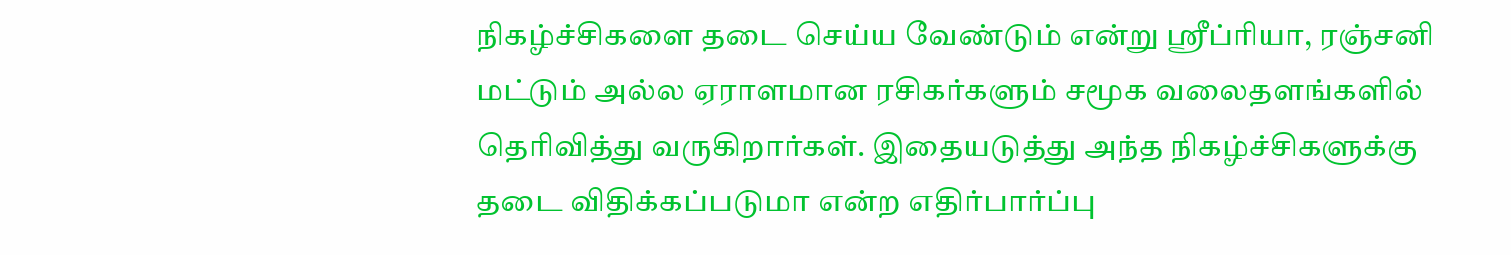நிகழ்ச்சிகளை தடை செய்ய வேண்டும் என்று ஸ்ரீப்ரியா, ரஞ்சனி மட்டும் அல்ல ஏராளமான ரசிகர்களும் சமூக வலைதளங்களில் தெரிவித்து வருகிறார்கள். இதையடுத்து அந்த நிகழ்ச்சிகளுக்கு தடை விதிக்கப்படுமா என்ற எதிர்பார்ப்பு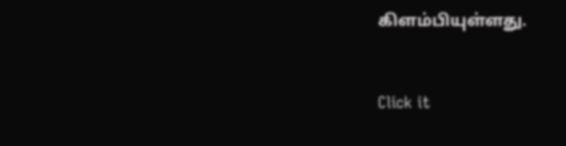கிளம்பியுள்ளது.


Click it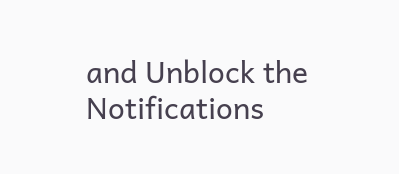and Unblock the Notifications